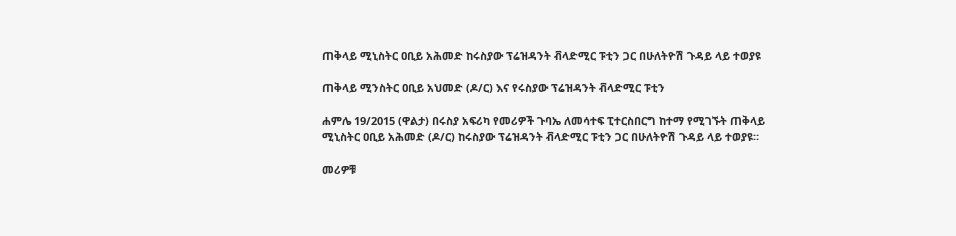ጠቅላይ ሚኒስትር ዐቢይ አሕመድ ከሩስያው ፕሬዝዳንት ቭላድሚር ፑቲን ጋር በሁለትዮሽ ጉዳይ ላይ ተወያዩ

ጠቅላይ ሚንስትር ዐቢይ አህመድ (ዶ/ር) እና የሩስያው ፕሬዝዳንት ቭላድሚር ፑቲን

ሐምሌ 19/2015 (ዋልታ) በሩስያ አፍሪካ የመሪዎች ጉባኤ ለመሳተፍ ፒተርስበርግ ከተማ የሚገኙት ጠቅላይ ሚኒስትር ዐቢይ አሕመድ (ዶ/ር) ከሩስያው ፕሬዝዳንት ቭላድሚር ፑቲን ጋር በሁለትዮሽ ጉዳይ ላይ ተወያዩ።

መሪዎቹ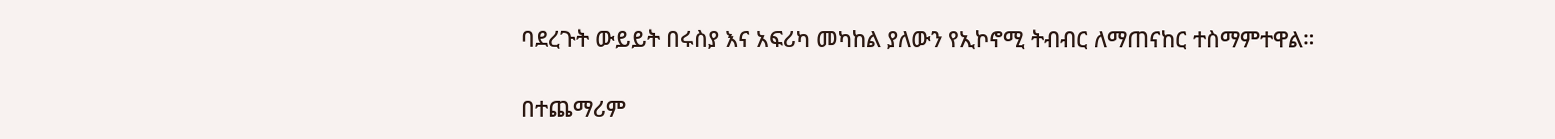ባደረጉት ውይይት በሩስያ እና አፍሪካ መካከል ያለውን የኢኮኖሚ ትብብር ለማጠናከር ተስማምተዋል።

በተጨማሪም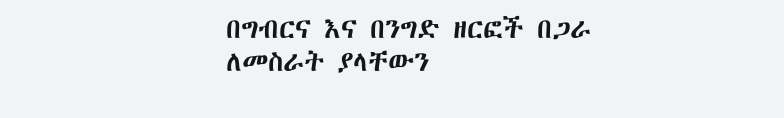በግብርና እና በንግድ ዘርፎች በጋራ ለመስራት ያላቸውን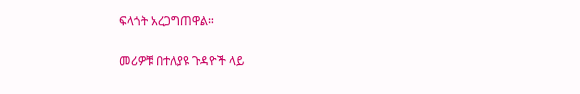ፍላጎት አረጋግጠዋል።

መሪዎቹ በተለያዩ ጉዳዮች ላይ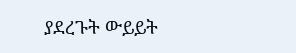ያደረጉት ውይይት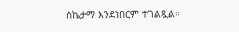ስኬታማ እንደነበርም ተገልጿል።